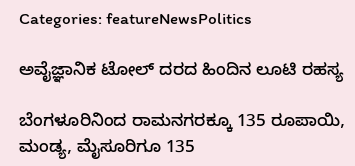Categories: featureNewsPolitics

ಅವೈಜ್ಞಾನಿಕ ಟೋಲ್ ದರದ ಹಿಂದಿನ ಲೂಟಿ ರಹಸ್ಯ

ಬೆಂಗಳೂರಿನಿಂದ ರಾಮನಗರಕ್ಕೂ 135 ರೂಪಾಯಿ, ಮಂಡ್ಯ, ಮೈಸೂರಿಗೂ 135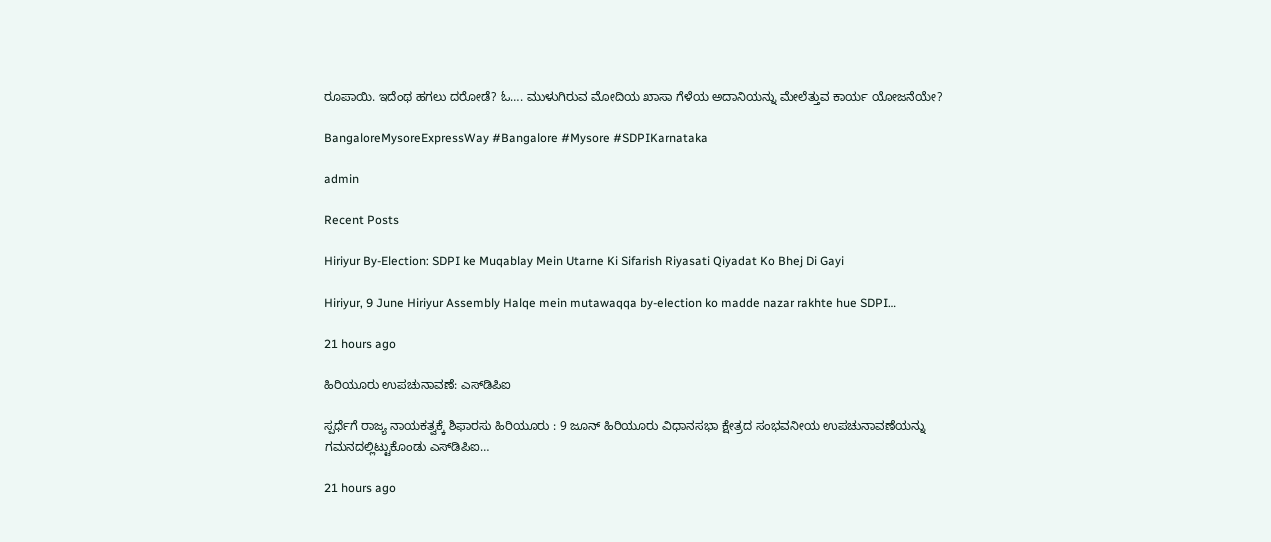ರೂಪಾಯಿ. ಇದೆಂಥ ಹಗಲು ದರೋಡೆ? ಓ…. ಮುಳುಗಿರುವ ಮೋದಿಯ ಖಾಸಾ ಗೆಳೆಯ ಅದಾನಿಯನ್ನು ಮೇಲೆತ್ತುವ ಕಾರ್ಯ ಯೋಜನೆಯೇ?

BangaloreMysoreExpressWay #Bangalore #Mysore #SDPIKarnataka

admin

Recent Posts

Hiriyur By-Election: SDPI ke Muqablay Mein Utarne Ki Sifarish Riyasati Qiyadat Ko Bhej Di Gayi

Hiriyur, 9 June Hiriyur Assembly Halqe mein mutawaqqa by-election ko madde nazar rakhte hue SDPI…

21 hours ago

ಹಿರಿಯೂರು ಉಪಚುನಾವಣೆ: ಎಸ್‌ಡಿಪಿಐ

ಸ್ಪರ್ಧೆಗೆ ರಾಜ್ಯ ನಾಯಕತ್ವಕ್ಕೆ ಶಿಫಾರಸು ಹಿರಿಯೂರು : 9 ಜೂನ್ ಹಿರಿಯೂರು ವಿಧಾನಸಭಾ ಕ್ಷೇತ್ರದ ಸಂಭವನೀಯ ಉಪಚುನಾವಣೆಯನ್ನು ಗಮನದಲ್ಲಿಟ್ಟುಕೊಂಡು ಎಸ್‌ಡಿಪಿಐ…

21 hours ago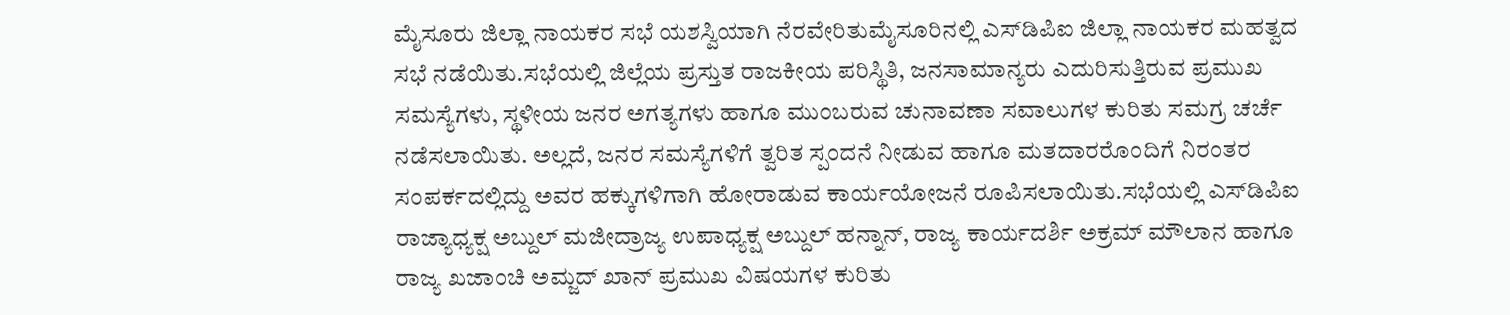ಮೈಸೂರು ಜಿಲ್ಲಾ ನಾಯಕರ ಸಭೆ ಯಶಸ್ವಿಯಾಗಿ ನೆರವೇರಿತುಮೈಸೂರಿನಲ್ಲಿ ಎಸ್‌ಡಿಪಿಐ ಜಿಲ್ಲಾ ನಾಯಕರ ಮಹತ್ವದ ಸಭೆ ನಡೆಯಿತು.ಸಭೆಯಲ್ಲಿ ಜಿಲ್ಲೆಯ ಪ್ರಸ್ತುತ ರಾಜಕೀಯ ಪರಿಸ್ಥಿತಿ, ಜನಸಾಮಾನ್ಯರು ಎದುರಿಸುತ್ತಿರುವ ಪ್ರಮುಖ ಸಮಸ್ಯೆಗಳು, ಸ್ಥಳೀಯ ಜನರ ಅಗತ್ಯಗಳು ಹಾಗೂ ಮುಂಬರುವ ಚುನಾವಣಾ ಸವಾಲುಗಳ ಕುರಿತು ಸಮಗ್ರ ಚರ್ಚೆ ನಡೆಸಲಾಯಿತು. ಅಲ್ಲದೆ, ಜನರ ಸಮಸ್ಯೆಗಳಿಗೆ ತ್ವರಿತ ಸ್ಪಂದನೆ ನೀಡುವ ಹಾಗೂ ಮತದಾರರೊಂದಿಗೆ ನಿರಂತರ ಸಂಪರ್ಕದಲ್ಲಿದ್ದು ಅವರ ಹಕ್ಕುಗಳಿಗಾಗಿ ಹೋರಾಡುವ ಕಾರ್ಯಯೋಜನೆ ರೂಪಿಸಲಾಯಿತು.ಸಭೆಯಲ್ಲಿ ಎಸ್‌ಡಿಪಿಐ ರಾಜ್ಯಾಧ್ಯಕ್ಷ ಅಬ್ದುಲ್ ಮಜೀದ್ರಾಜ್ಯ ಉಪಾಧ್ಯಕ್ಷ ಅಬ್ದುಲ್ ಹನ್ನಾನ್, ರಾಜ್ಯ ಕಾರ್ಯದರ್ಶಿ ಅಕ್ರಮ್ ಮೌಲಾನ ಹಾಗೂ ರಾಜ್ಯ ಖಜಾಂಚಿ ಅಮ್ಜದ್ ಖಾನ್ ಪ್ರಮುಖ ವಿಷಯಗಳ ಕುರಿತು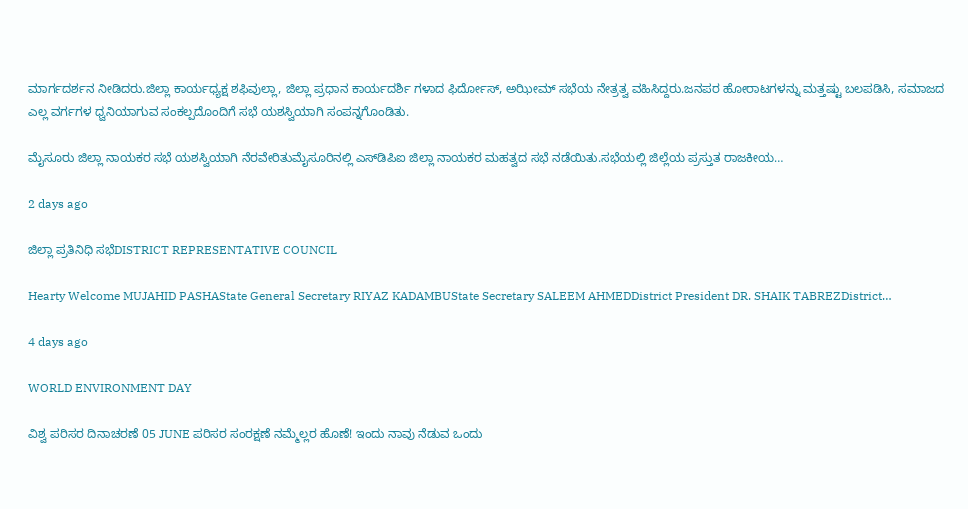ಮಾರ್ಗದರ್ಶನ ನೀಡಿದರು.ಜಿಲ್ಲಾ ಕಾರ್ಯಧ್ಯಕ್ಷ ಶಫಿವುಲ್ಲಾ, ಜಿಲ್ಲಾ ಪ್ರಧಾನ ಕಾರ್ಯದರ್ಶಿ ಗಳಾದ ಫಿರ್ದೋಸ್, ಅಝೀಮ್ ಸಭೆಯ ನೇತ್ರತ್ವ ವಹಿಸಿದ್ದರು.ಜನಪರ ಹೋರಾಟಗಳನ್ನು ಮತ್ತಷ್ಟು ಬಲಪಡಿಸಿ, ಸಮಾಜದ ಎಲ್ಲ ವರ್ಗಗಳ ಧ್ವನಿಯಾಗುವ ಸಂಕಲ್ಪದೊಂದಿಗೆ ಸಭೆ ಯಶಸ್ವಿಯಾಗಿ ಸಂಪನ್ನಗೊಂಡಿತು.

ಮೈಸೂರು ಜಿಲ್ಲಾ ನಾಯಕರ ಸಭೆ ಯಶಸ್ವಿಯಾಗಿ ನೆರವೇರಿತುಮೈಸೂರಿನಲ್ಲಿ ಎಸ್‌ಡಿಪಿಐ ಜಿಲ್ಲಾ ನಾಯಕರ ಮಹತ್ವದ ಸಭೆ ನಡೆಯಿತು.ಸಭೆಯಲ್ಲಿ ಜಿಲ್ಲೆಯ ಪ್ರಸ್ತುತ ರಾಜಕೀಯ…

2 days ago

ಜಿಲ್ಲಾ ಪ್ರತಿನಿಧಿ ಸಭೆDISTRICT REPRESENTATIVE COUNCIL

Hearty Welcome MUJAHID PASHAState General Secretary RIYAZ KADAMBUState Secretary SALEEM AHMEDDistrict President DR. SHAIK TABREZDistrict…

4 days ago

WORLD ENVIRONMENT DAY

ವಿಶ್ವ ಪರಿಸರ ದಿನಾಚರಣೆ 05 JUNE ಪರಿಸರ ಸಂರಕ್ಷಣೆ ನಮ್ಮೆಲ್ಲರ ಹೊಣೆ! ಇಂದು ನಾವು ನೆಡುವ ಒಂದು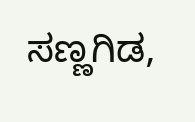ಸಣ್ಣಗಿಡ,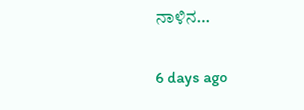ನಾಳಿನ…

6 days ago